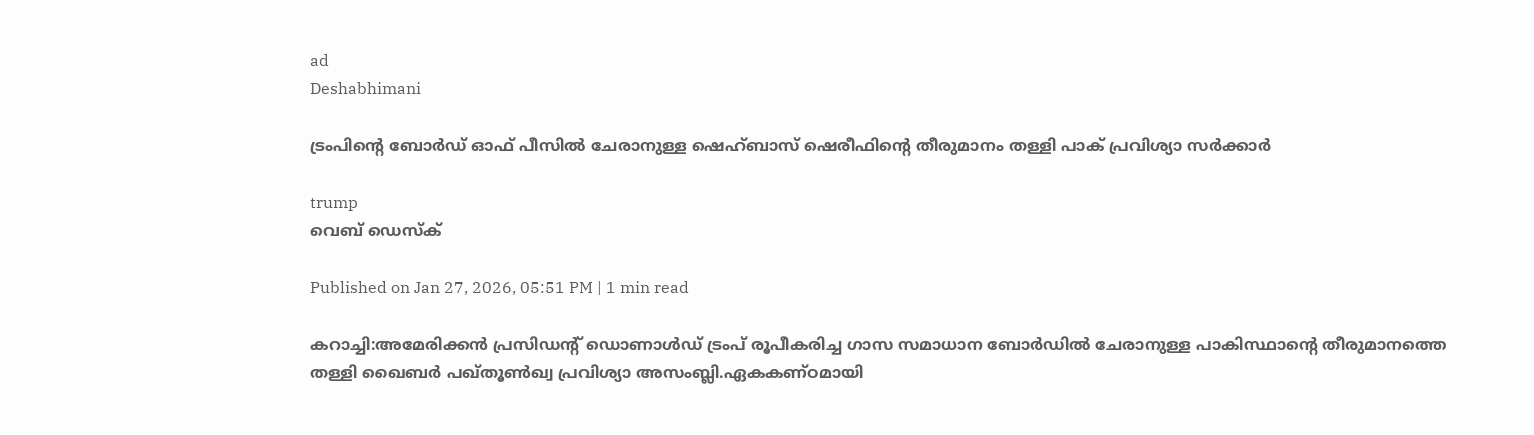ad
Deshabhimani

ട്രംപിന്റെ ബോര്‍ഡ് ഓഫ് പീസിൽ ചേരാനുള്ള ഷെഹ്ബാസ് ഷെരീഫിന്റെ തീരുമാനം തള്ളി പാക് പ്രവിശ്യാ സര്‍ക്കാര്‍

trump
വെബ് ഡെസ്ക്

Published on Jan 27, 2026, 05:51 PM | 1 min read

കറാച്ചി:അമേരിക്കൻ പ്രസിഡന്റ് ഡൊണാൾഡ് ട്രംപ് രൂപീകരിച്ച ഗാസ സമാധാന ബോർഡിൽ ചേരാനുള്ള പാകിസ്ഥാന്റെ തീരുമാനത്തെ തള്ളി ഖൈബർ പഖ്തൂൺഖ്വ പ്രവിശ്യാ അസംബ്ലി.ഏകകണ്ഠമായി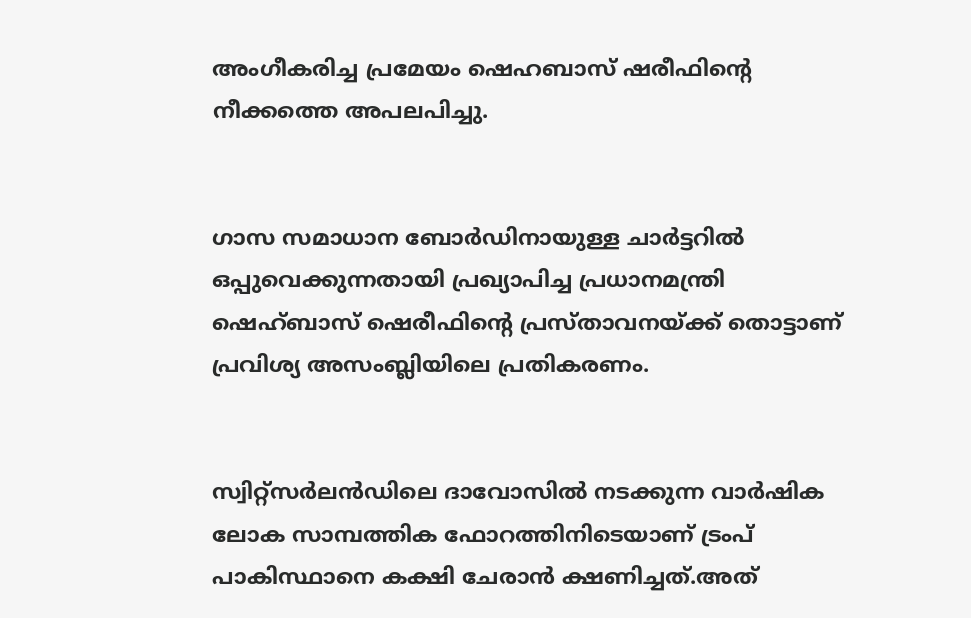അംഗീകരിച്ച പ്രമേയം ഷെഹബാസ് ഷരീഫിന്റെ നീക്കത്തെ അപലപിച്ചു.


ഗാസ സമാധാന ബോർഡിനായുള്ള ചാർട്ടറിൽ ഒപ്പുവെക്കുന്നതായി പ്രഖ്യാപിച്ച പ്രധാനമന്ത്രി ഷെഹ്ബാസ് ഷെരീഫിന്റെ പ്രസ്താവനയ്ക്ക് തൊട്ടാണ് പ്രവിശ്യ അസംബ്ലിയിലെ പ്രതികരണം.


സ്വിറ്റ്സർലൻഡിലെ ദാവോസിൽ നടക്കുന്ന വാർഷിക ലോക സാമ്പത്തിക ഫോറത്തിനിടെയാണ് ട്രംപ് പാകിസ്ഥാനെ കക്ഷി ചേരാൻ ക്ഷണിച്ചത്.അത്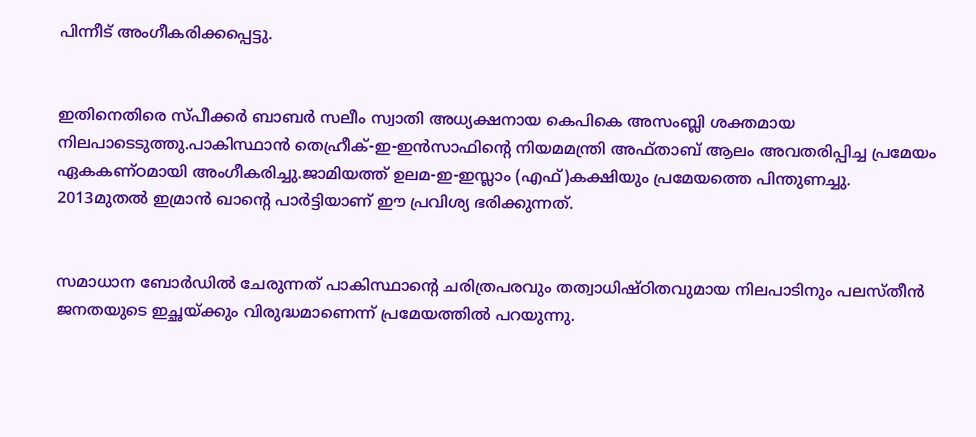പിന്നീട് അംഗീകരിക്കപ്പെട്ടു.


ഇതിനെതിരെ സ്പീക്കർ ബാബർ സലീം സ്വാതി അധ്യക്ഷനായ കെപികെ അസംബ്ലി ശക്തമായ നിലപാടെടുത്തു.പാകിസ്ഥാൻ തെഹ്രീക്-ഇ-ഇൻസാഫിന്റെ നിയമമന്ത്രി അഫ്താബ് ആലം അവതരിപ്പിച്ച പ്രമേയം ഏകകണ്ഠമായി അംഗീകരിച്ചു.ജാമിയത്ത് ഉലമ-ഇ-ഇസ്ലാം (എഫ്)കക്ഷിയും പ്രമേയത്തെ പിന്തുണച്ചു. 2013മുതൽ ഇമ്രാൻ ഖാന്റെ പാർട്ടിയാണ് ഈ പ്രവിശ്യ ഭരിക്കുന്നത്.


സമാധാന ബോർഡിൽ ചേരുന്നത് പാകിസ്ഥാന്റെ ചരിത്രപരവും തത്വാധിഷ്ഠിതവുമായ നിലപാടിനും പലസ്തീൻ ജനതയുടെ ഇച്ഛയ്ക്കും വിരുദ്ധമാണെന്ന് പ്രമേയത്തിൽ പറയുന്നു.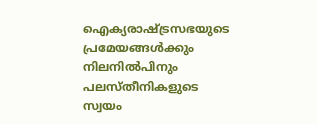ഐക്യരാഷ്ട്രസഭയുടെ പ്രമേയങ്ങൾക്കും നിലനിൽപിനും പലസ്തീനികളുടെ സ്വയം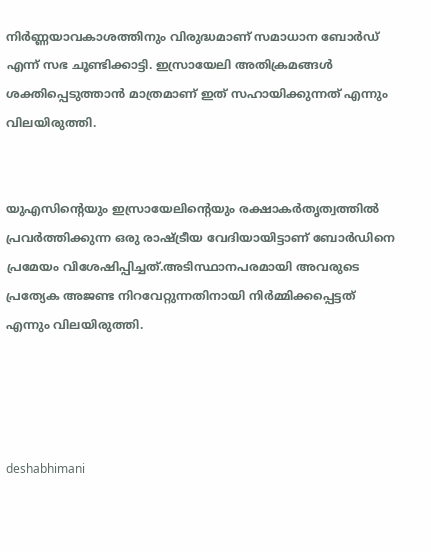നിർണ്ണയാവകാശത്തിനും വിരുദ്ധമാണ് സമാധാന ബോർഡ് എന്ന് സഭ ചൂണ്ടിക്കാട്ടി. ഇസ്രായേലി അതിക്രമങ്ങൾ ശക്തിപ്പെടുത്താൻ മാത്രമാണ് ഇത് സഹായിക്കുന്നത് എന്നും വിലയിരുത്തി.


യുഎസിന്റെയും ഇസ്രായേലിന്റെയും രക്ഷാകർതൃത്വത്തിൽ പ്രവർത്തിക്കുന്ന ഒരു രാഷ്ട്രീയ വേദിയായിട്ടാണ് ബോർഡിനെ പ്രമേയം വിശേഷിപ്പിച്ചത്.അടിസ്ഥാനപരമായി അവരുടെ പ്രത്യേക അജണ്ട നിറവേറ്റുന്നതിനായി നിര്‍മ്മിക്കപ്പെട്ടത് എന്നും വിലയിരുത്തി.




deshabhimani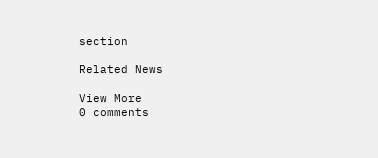section

Related News

View More
0 comments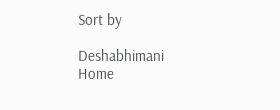Sort by

Deshabhimani
Home